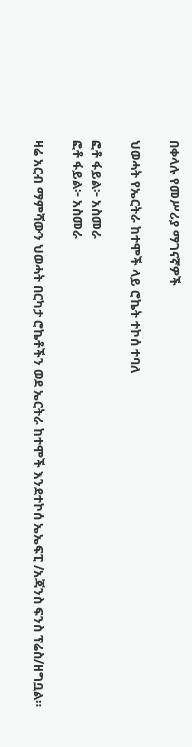በቀላሉ የመሥሪያ ማገናኛዎች

ህወሓት የኤርትራ ከተሞች ላይ ሮኬት ተኮሰ ተባለ

ፎቶ ፋይል፦ አስመራ
ፎቶ ፋይል፦ አስመራ

ዛሬ አርብ ማምሻውን ህወሓት በርካታ ሮኬቶችን ወደ ኤርትራ ከተሞች እንደተኮሰ ኤኤፍፒ /አጃንስ ፍንስ ፕሬስ/ዘግቧል።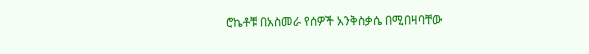ሮኬቶቹ በአስመራ የሰዎች አንቅስቃሴ በሚበዛባቸው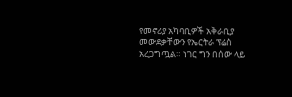የመኖሪያ አካባቢዎች አቅራቢያ መውደቃቸውን የኤርትራ ፕሬስ አረጋግጧል። ነገር ግን በሰው ላይ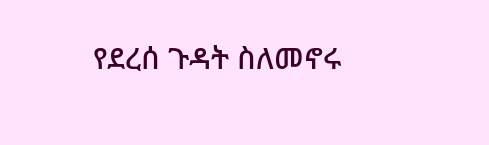የደረሰ ጉዳት ስለመኖሩ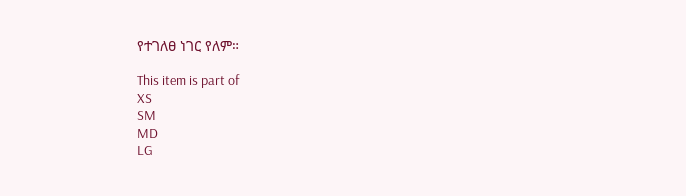የተገለፀ ነገር የለም።

This item is part of
XS
SM
MD
LG